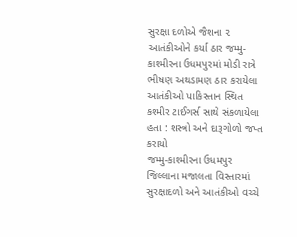સુરક્ષા દળોએ જૈશના ૨ આતંકીઓને કર્યા ઠાર જમ્મુ-કાશ્મીરના ઉધમપુરમાં મોડી રાત્રે ભીષણ અથડામણ ઠાર કરાયેલા આતંકીઓ પાકિસ્તાન સ્થિત કશ્મીર ટાઈગર્સ સાથે સંકળાયેલા હતા : શસ્ત્રો અને દારૂગોળો જપ્ત કરાયો
જમ્મુ-કાશ્મીરના ઉધમપુર જિલ્લાના મજાલતા વિસ્તારમાં સુરક્ષાદળો અને આતંકીઓ વચ્ચે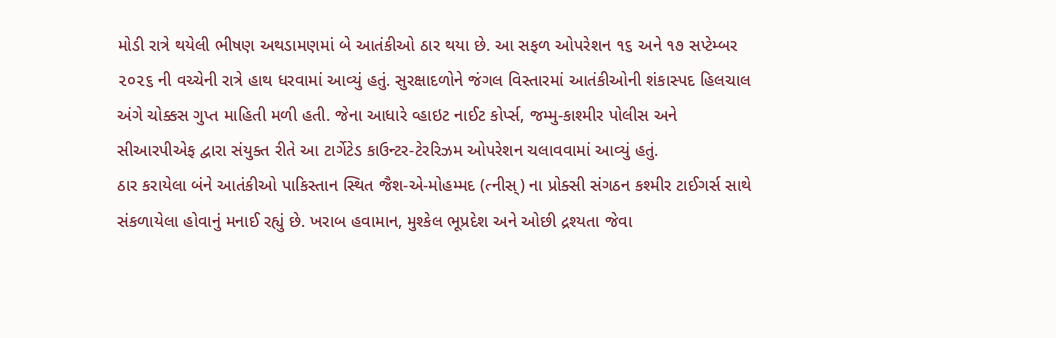મોડી રાત્રે થયેલી ભીષણ અથડામણમાં બે આતંકીઓ ઠાર થયા છે. આ સફળ ઓપરેશન ૧૬ અને ૧૭ સપ્ટેમ્બર ૨૦૨૬ ની વચ્ચેની રાત્રે હાથ ધરવામાં આવ્યું હતું. સુરક્ષાદળોને જંગલ વિસ્તારમાં આતંકીઓની શંકાસ્પદ હિલચાલ અંગે ચોક્કસ ગુપ્ત માહિતી મળી હતી. જેના આધારે વ્હાઇટ નાઈટ કોર્પ્સ, જમ્મુ-કાશ્મીર પોલીસ અને સીઆરપીએફ દ્વારા સંયુક્ત રીતે આ ટાર્ગેટેડ કાઉન્ટર-ટેરરિઝમ ઓપરેશન ચલાવવામાં આવ્યું હતું.
ઠાર કરાયેલા બંને આતંકીઓ પાકિસ્તાન સ્થિત જૈશ-એ-મોહમ્મદ (ત્નીસ્) ના પ્રોક્સી સંગઠન કશ્મીર ટાઈગર્સ સાથે સંકળાયેલા હોવાનું મનાઈ રહ્યું છે. ખરાબ હવામાન, મુશ્કેલ ભૂપ્રદેશ અને ઓછી દ્રશ્યતા જેવા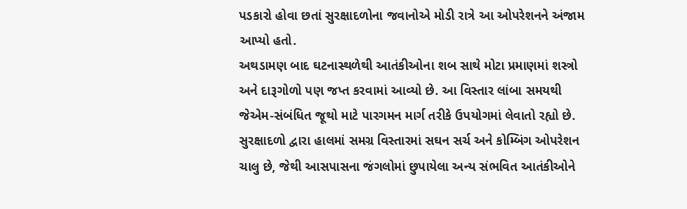પડકારો હોવા છતાં સુરક્ષાદળોના જવાનોએ મોડી રાત્રે આ ઓપરેશનને અંજામ આપ્યો હતો.
અથડામણ બાદ ઘટનાસ્થળેથી આતંકીઓના શબ સાથે મોટા પ્રમાણમાં શસ્ત્રો અને દારૂગોળો પણ જપ્ત કરવામાં આવ્યો છે. આ વિસ્તાર લાંબા સમયથી જેએમ-સંબંધિત જૂથો માટે પારગમન માર્ગ તરીકે ઉપયોગમાં લેવાતો રહ્યો છે.
સુરક્ષાદળો દ્વારા હાલમાં સમગ્ર વિસ્તારમાં સઘન સર્ચ અને કોમ્બિંગ ઓપરેશન ચાલુ છે, જેથી આસપાસના જંગલોમાં છુપાયેલા અન્ય સંભવિત આતંકીઓને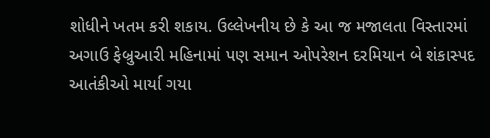શોધીને ખતમ કરી શકાય. ઉલ્લેખનીય છે કે આ જ મજાલતા વિસ્તારમાં અગાઉ ફેબ્રુઆરી મહિનામાં પણ સમાન ઓપરેશન દરમિયાન બે શંકાસ્પદ આતંકીઓ માર્યા ગયા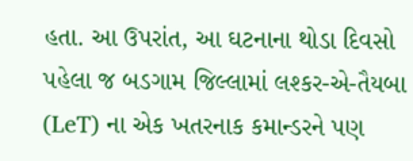હતા. આ ઉપરાંત, આ ઘટનાના થોડા દિવસો પહેલા જ બડગામ જિલ્લામાં લશ્કર-એ-તૈયબા (LeT) ના એક ખતરનાક કમાન્ડરને પણ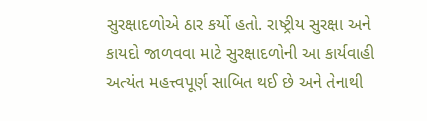સુરક્ષાદળોએ ઠાર કર્યો હતો. રાષ્ટ્રીય સુરક્ષા અને કાયદો જાળવવા માટે સુરક્ષાદળોની આ કાર્યવાહી અત્યંત મહત્ત્વપૂર્ણ સાબિત થઈ છે અને તેનાથી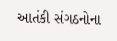આતંકી સંગઠનોના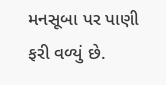મનસૂબા પર પાણી ફરી વળ્યું છે.